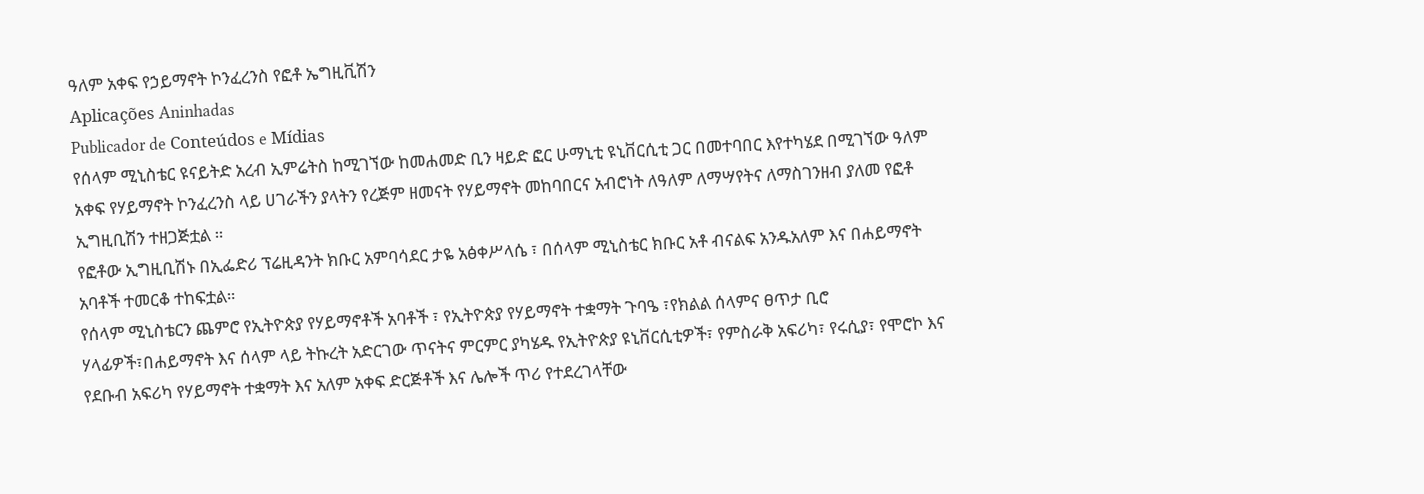ዓለም አቀፍ የኃይማኖት ኮንፈረንስ የፎቶ ኤግዚቪሽን
Aplicações Aninhadas
Publicador de Conteúdos e Mídias
የሰላም ሚኒስቴር ዩናይትድ አረብ ኢምሬትስ ከሚገኘው ከመሐመድ ቢን ዛይድ ፎር ሁማኒቲ ዩኒቨርሲቲ ጋር በመተባበር እየተካሄደ በሚገኘው ዓለም አቀፍ የሃይማኖት ኮንፈረንስ ላይ ሀገራችን ያላትን የረጅም ዘመናት የሃይማኖት መከባበርና አብሮነት ለዓለም ለማሣየትና ለማስገንዘብ ያለመ የፎቶ ኢግዚቢሽን ተዘጋጅቷል ።
የፎቶው ኢግዚቢሽኑ በኢፌድሪ ፕሬዚዳንት ክቡር አምባሳደር ታዬ አፅቀሥላሴ ፣ በሰላም ሚኒስቴር ክቡር አቶ ብናልፍ አንዱአለም እና በሐይማኖት አባቶች ተመርቆ ተከፍቷል።
የሰላም ሚኒስቴርን ጨምሮ የኢትዮጵያ የሃይማኖቶች አባቶች ፣ የኢትዮጵያ የሃይማኖት ተቋማት ጉባዔ ፣የክልል ሰላምና ፀጥታ ቢሮ ሃላፊዎች፣በሐይማኖት እና ሰላም ላይ ትኩረት አድርገው ጥናትና ምርምር ያካሄዱ የኢትዮጵያ ዩኒቨርሲቲዎች፣ የምስራቅ አፍሪካ፣ የሩሲያ፣ የሞሮኮ እና የደቡብ አፍሪካ የሃይማኖት ተቋማት እና አለም አቀፍ ድርጅቶች እና ሌሎች ጥሪ የተደረገላቸው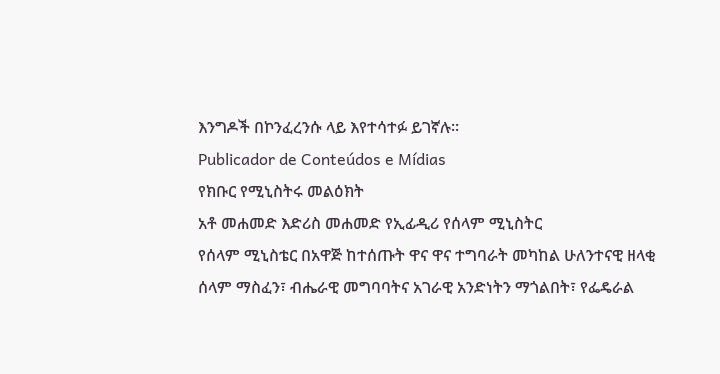እንግዶች በኮንፈረንሱ ላይ እየተሳተፉ ይገኛሉ።
Publicador de Conteúdos e Mídias
የክቡር የሚኒስትሩ መልዕክት
አቶ መሐመድ እድሪስ መሐመድ የኢፊዲሪ የሰላም ሚኒስትር
የሰላም ሚኒስቴር በአዋጅ ከተሰጡት ዋና ዋና ተግባራት መካከል ሁለንተናዊ ዘላቂ ሰላም ማስፈን፣ ብሔራዊ መግባባትና አገራዊ አንድነትን ማጎልበት፣ የፌዴራል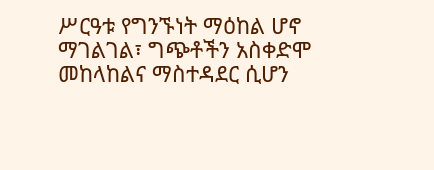ሥርዓቱ የግንኙነት ማዕከል ሆኖ ማገልገል፣ ግጭቶችን አስቀድሞ መከላከልና ማስተዳደር ሲሆን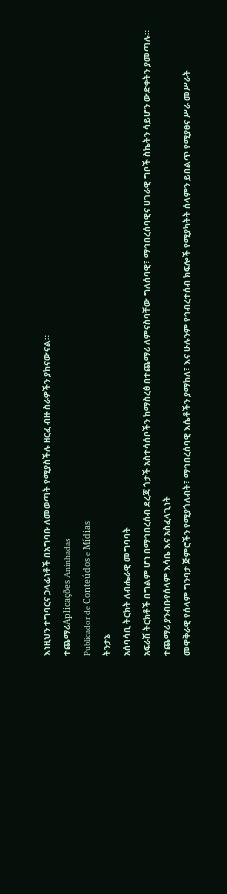እነዚህን ተግባርና ኃላፊነቶች በአግባቡ ለመወጣት የሚያስችሉ ዘርፈ ብዙ ስራዎችን ያከናውናል።
ተጨማሪAplicações Aninhadas
Publicador de Conteúdos e Mídias
ትንታኔ
አሰባሳቢ ትርክት ለብሔራዊ መግባባት
አፍራሽ ትርክቶች በግልም ሆነ በማኅበረሰብ ደረጃ ጎታች አስተሳሰቦችን ከማስረፅ በተጨማሪ ለምናስባቸው ግለሰባዊ፣ ማኅበረሰባዊና ሀገራዊ ግቦች ስኬትን ሳይሆን ውድቀትን ያመጣሉ።
ተጨማሪ ያንብቡየሰላም እሳቤ እና አስፈላጊነት
መዋቅራዊ የሰላም ግንባታ ጅምሮችን የሚያጎለብት፣ ማኅበረሰባዊ እሴቶችን ያማከለ፣ እና ሁሉንም የኅብረተሰብ ክፍሎች የሚያካትት ሰላምን ይበልጥ የሚያፀና ሥራ መሥራት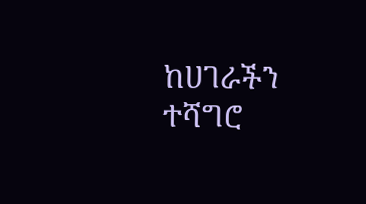ከሀገራችን ተሻግሮ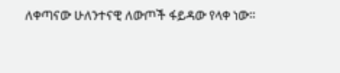ለቀጣናው ሁለንተናዊ ለውጦች ፋይዳው የላቀ ነው።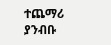ተጨማሪ ያንብቡ